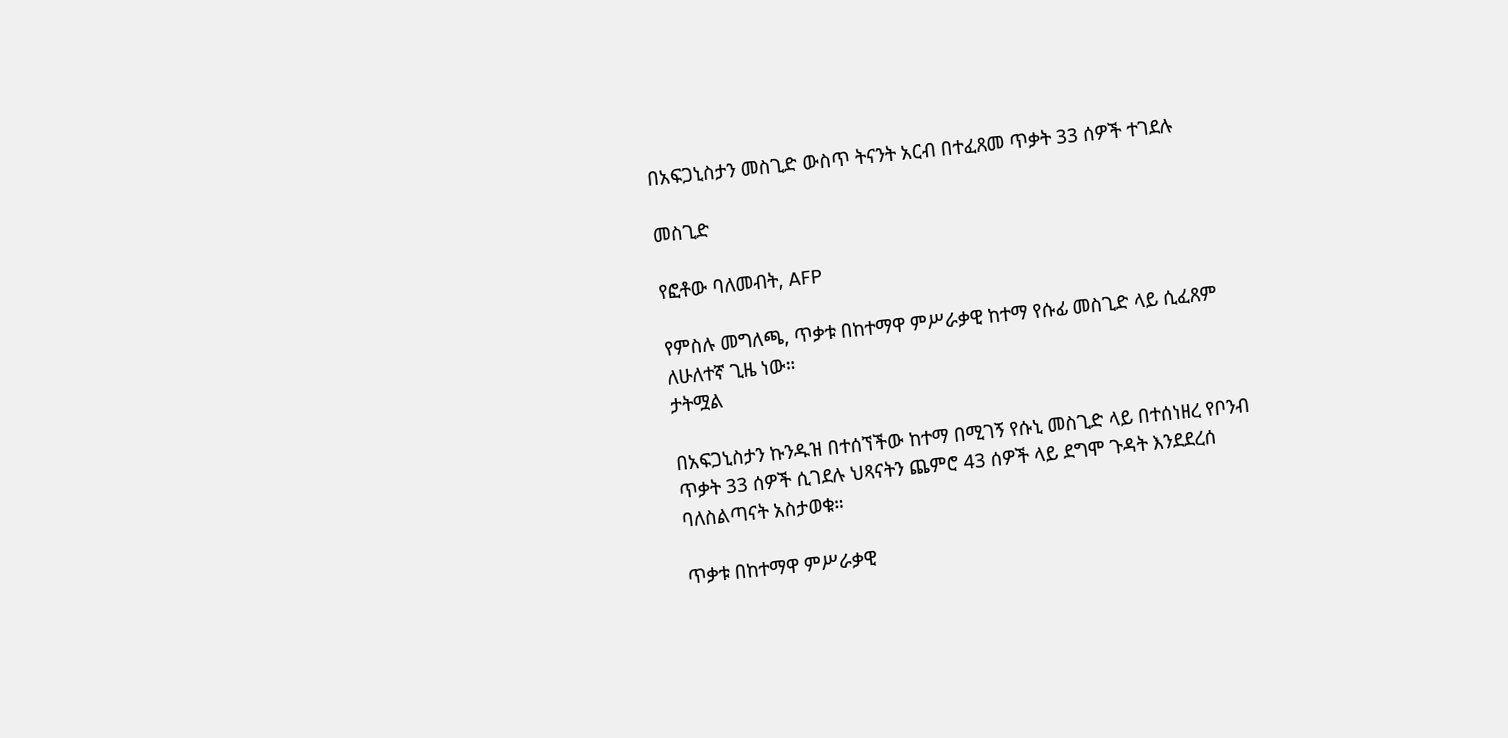በአፍጋኒስታን መስጊድ ውስጥ ትናንት አርብ በተፈጸመ ጥቃት 33 ሰዎች ተገደሉ

መስጊድ

የፎቶው ባለመብት, AFP

የምስሉ መግለጫ, ጥቃቱ በከተማዋ ምሥራቃዊ ከተማ የሱፊ መስጊድ ላይ ሲፈጸም ለሁለተኛ ጊዜ ነው።
ታትሟል

በአፍጋኒስታን ኩንዱዝ በተሰኘችው ከተማ በሚገኝ የሱኒ መስጊድ ላይ በተሰነዘረ የቦንብ ጥቃት 33 ሰዎች ሲገደሉ ህጻናትን ጨምሮ 43 ሰዎች ላይ ደግሞ ጉዳት እንደደረሰ ባለስልጣናት አስታወቁ።

ጥቃቱ በከተማዋ ምሥራቃዊ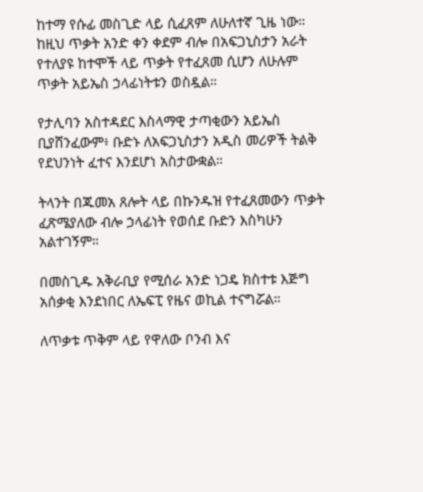ከተማ የሱፊ መስጊድ ላይ ሲፈጸም ለሁለተኛ ጊዜ ነው። ከዚህ ጥቃት አንድ ቀን ቀደም ብሎ በአፍጋኒስታን አራት የተለያዩ ከተሞች ላይ ጥቃት የተፈጸመ ሲሆን ለሁሉም ጥቃት አይኤስ ኃላፊነትቱን ወስዷል።

የታሊባን አስተዳደር እስላማዊ ታጣቂውን አይኤስ ቢያሸንፈውም፥ ቡድኑ ለአፍጋኒስታን አዲስ መሪዎች ትልቅ የደህንነት ፈተና እንደሆነ አስታውቋል።

ትላንት በጁመአ ጸሎት ላይ በኩንዱዝ የተፈጸመውን ጥቃት ፈጽሜያለው ብሎ ኃላፊነት የወሰደ ቡድን እስካሁን አልተገኝም።

በመስጊዱ አቅራቢያ የሚሰራ አንድ ነጋዴ ክስተቱ እጅግ አሰቃቂ እንደነበር ለኤፍፒ የዜና ወኪል ተናግሯል።

ለጥቃቱ ጥቅም ላይ የዋለው ቦንብ እና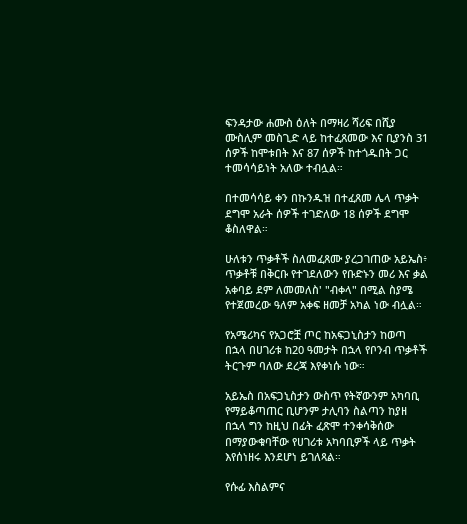ፍንዳታው ሐሙስ ዕለት በማዛሪ ሻሪፍ በሺያ ሙስሊም መስጊድ ላይ ከተፈጸመው እና ቢያንስ 31 ሰዎች ከሞቱበት እና 87 ሰዎች ከተጎዱበት ጋር ተመሳሳይነት አለው ተብሏል።

በተመሳሳይ ቀን በኩንዱዝ በተፈጸመ ሌላ ጥቃት ደግሞ አራት ሰዎች ተገድለው 18 ሰዎች ደግሞ ቆስለዋል።

ሁለቱን ጥቃቶች ስለመፈጸሙ ያረጋገጠው አይኤስ፥ ጥቃቶቹ በቅርቡ የተገደለውን የቡድኑን መሪ እና ቃል አቀባይ ደም ለመመለስ' "ብቀላ" በሚል ስያሜ የተጀመረው ዓለም አቀፍ ዘመቻ አካል ነው ብሏል።

የአሜሪካና የአጋሮቿ ጦር ከአፍጋኒስታን ከወጣ በኋላ በሀገሪቱ ከ20 ዓመታት በኋላ የቦንብ ጥቃቶች ትርጉም ባለው ደረጃ እየቀነሱ ነው።

አይኤስ በአፍጋኒስታን ውስጥ የትኛውንም አካባቢ የማይቆጣጠር ቢሆንም ታሊባን ስልጣን ከያዘ በኋላ ግን ከዚህ በፊት ፈጽሞ ተንቀሳቅሰው በማያውቁባቸው የሀገሪቱ አካባቢዎች ላይ ጥቃት እየሰነዘሩ እንደሆነ ይገለጻል።

የሱፊ እስልምና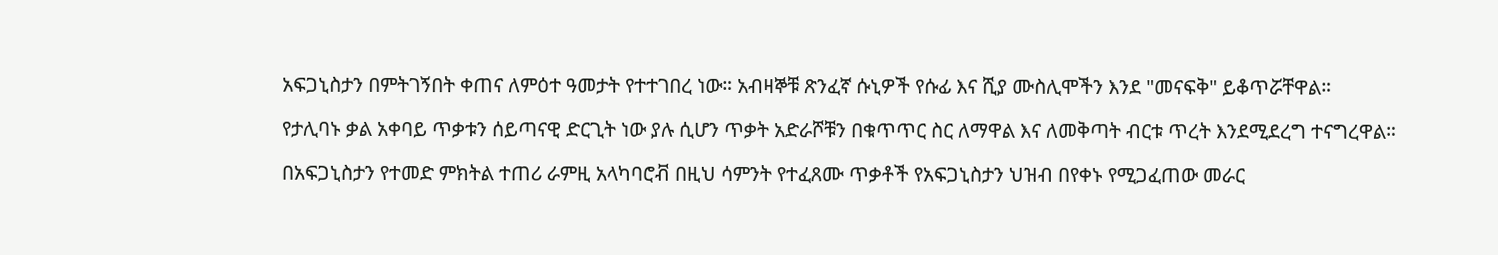አፍጋኒስታን በምትገኝበት ቀጠና ለምዕተ ዓመታት የተተገበረ ነው። አብዛኞቹ ጽንፈኛ ሱኒዎች የሱፊ እና ሺያ ሙስሊሞችን እንደ "መናፍቅ" ይቆጥሯቸዋል።

የታሊባኑ ቃል አቀባይ ጥቃቱን ሰይጣናዊ ድርጊት ነው ያሉ ሲሆን ጥቃት አድራሾቹን በቁጥጥር ስር ለማዋል እና ለመቅጣት ብርቱ ጥረት እንደሚደረግ ተናግረዋል።

በአፍጋኒስታን የተመድ ምክትል ተጠሪ ራምዚ አላካባሮቭ በዚህ ሳምንት የተፈጸሙ ጥቃቶች የአፍጋኒስታን ህዝብ በየቀኑ የሚጋፈጠው መራር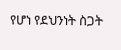የሆነ የደህንነት ስጋት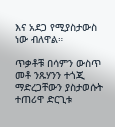እና አደጋ የሚያስታውስ ነው ብለዋል።

ጥቃቶቹ በሳምን ውስጥ መቶ ንጹሃንን ተጎጂ ማድረጋቸውን ያስታወሱት ተጠሪዋ ድርጊቱ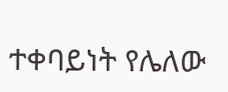ተቀባይነት የሌለው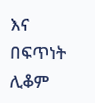እና በፍጥነት ሊቆም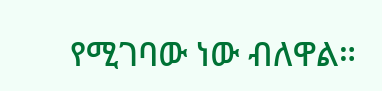የሚገባው ነው ብለዋል።